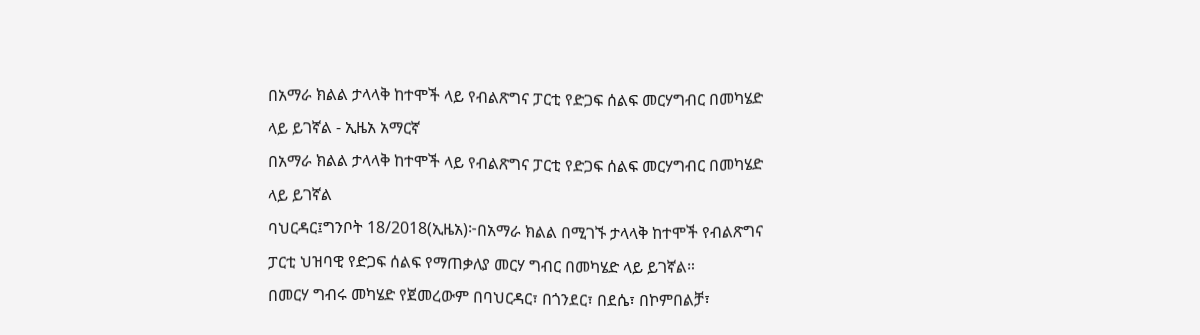በአማራ ክልል ታላላቅ ከተሞች ላይ የብልጽግና ፓርቲ የድጋፍ ሰልፍ መርሃግብር በመካሄድ ላይ ይገኛል - ኢዜአ አማርኛ
በአማራ ክልል ታላላቅ ከተሞች ላይ የብልጽግና ፓርቲ የድጋፍ ሰልፍ መርሃግብር በመካሄድ ላይ ይገኛል
ባህርዳር፤ግንቦት 18/2018(ኢዜአ)፦በአማራ ክልል በሚገኙ ታላላቅ ከተሞች የብልጽግና ፓርቲ ህዝባዊ የድጋፍ ሰልፍ የማጠቃለያ መርሃ ግብር በመካሄድ ላይ ይገኛል።
በመርሃ ግብሩ መካሄድ የጀመረውም በባህርዳር፣ በጎንደር፣ በደሴ፣ በኮምበልቻ፣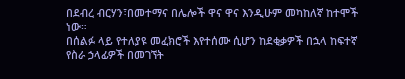በደብረ ብርሃን፣በመተማና በሌሎች ዋና ዋና እንዲሁም መካከለኛ ከተሞች ነው።
በሰልፉ ላይ የተለያዩ መፈክሮች እየተሰሙ ሲሆን ከደቂቃዎች በኋላ ከፍተኛ የስራ ኃላፊዎች በመገኘት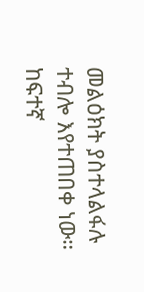መልዕክት ያስተላልፋሉ ተብሎ እየተጠበቀ ነው።
ከፍተኛ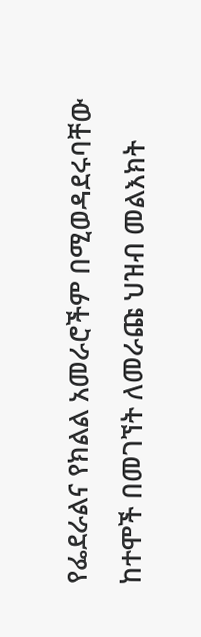የፌደራልና የክልል አመራሮችም በሚወዳደሩባቸው ከተሞች በመገኘት ለመራጩ ህዝብ መልእክት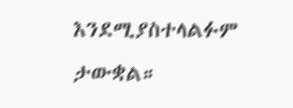እንደሚያስተላልፉም ታውቋል።